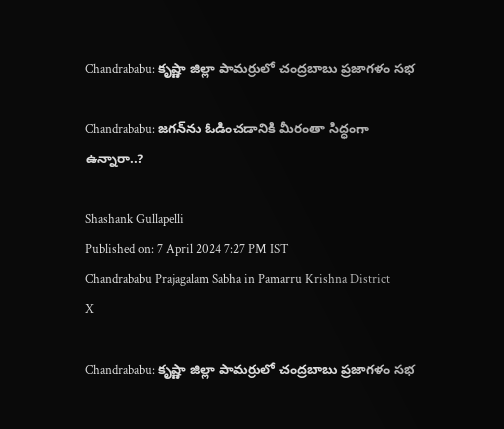Chandrababu: కృష్ణా జిల్లా పామర్రులో చంద్రబాబు ప్రజాగళం సభ

Chandrababu: జగన్‌ను ఓడించడానికి మీరంతా సిద్ధంగా ఉన్నారా..?

Shashank Gullapelli
Published on: 7 April 2024 7:27 PM IST
Chandrababu Prajagalam Sabha in Pamarru Krishna District
X

Chandrababu: కృష్ణా జిల్లా పామర్రులో చంద్రబాబు ప్రజాగళం సభ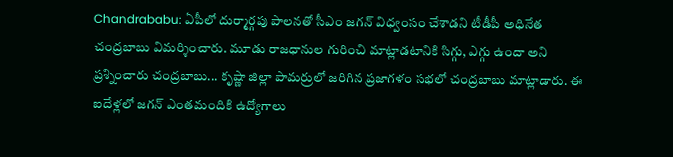Chandrababu: ఏపీలో దుర్మార్గపు పాలనతో సీఎం జగన్ విధ్వంసం చేశాడని టీడీపీ అధినేత చంద్రబాబు విమర్శించారు. మూడు రాజధానుల గురించి మాట్లాడటానికి సిగ్గు, ఎగ్గు ఉందా అని ప్రశ్నించారు చంద్రబాబు... కృష్ణా జిల్లా పామర్రులో జరిగిన ప్రజాగళం సభలో చంద్రబాబు మాట్లాడారు. ఈ ఐదేళ్లలో జగన్ ఎంతమందికి ఉద్యోగాలు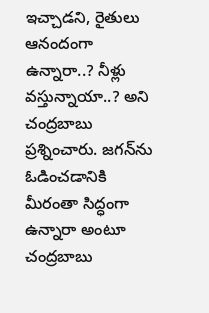ఇచ్చాడని, రైతులు ఆనందంగా ఉన్నారా..? నీళ్లు వస్తున్నాయా..? అని చంద్రబాబు ప్రశ్నించారు. జగన్‌ను ఓడించడానికి మీరంతా సిద్ధంగా ఉన్నారా అంటూ చంద్రబాబు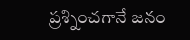ప్రశ్నించగానే జనం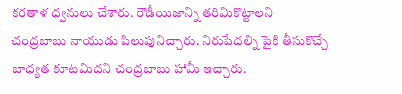కరతాళ ధ్వనులు చేశారు. రౌడీయిజాన్ని తరిమికొట్టాలని చంద్రబాబు నాయుడు పిలుపునిచ్చారు. నిరుపేదల్ని పైకి తీసుకొచ్చే బాధ్యత కూటమిదని చంద్రబాబు హామీ ఇచ్చారు.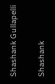Shashank Gullapelli

Shashank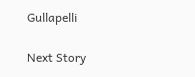Gullapelli

Next Story